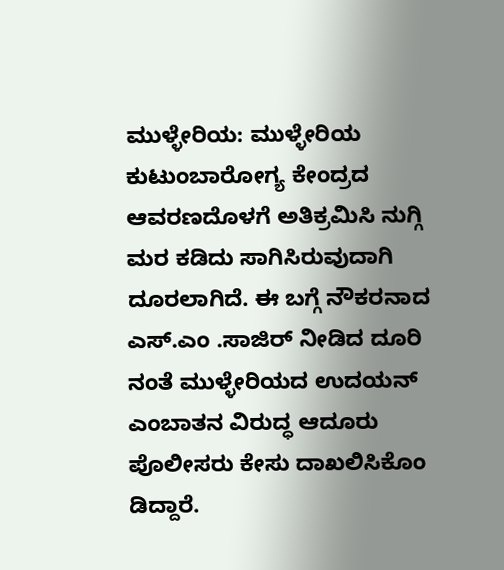ಮುಳ್ಳೇರಿಯ: ಮುಳ್ಳೇರಿಯ ಕುಟುಂಬಾರೋಗ್ಯ ಕೇಂದ್ರದ ಆವರಣದೊಳಗೆ ಅತಿಕ್ರಮಿಸಿ ನುಗ್ಗಿ ಮರ ಕಡಿದು ಸಾಗಿಸಿರುವುದಾಗಿ ದೂರಲಾಗಿದೆ. ಈ ಬಗ್ಗೆ ನೌಕರನಾದ ಎಸ್.ಎಂ .ಸಾಜಿರ್ ನೀಡಿದ ದೂರಿ ನಂತೆ ಮುಳ್ಳೇರಿಯದ ಉದಯನ್ ಎಂಬಾತನ ವಿರುದ್ಧ ಆದೂರು ಪೊಲೀಸರು ಕೇಸು ದಾಖಲಿಸಿಕೊಂ ಡಿದ್ದಾರೆ.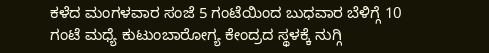ಕಳೆದ ಮಂಗಳವಾರ ಸಂಜೆ 5 ಗಂಟೆಯಿಂದ ಬುಧವಾರ ಬೆಳಿಗ್ಗೆ 10 ಗಂಟೆ ಮಧ್ಯೆ ಕುಟುಂಬಾರೋಗ್ಯ ಕೇಂದ್ರದ ಸ್ಥಳಕ್ಕೆ ನುಗ್ಗಿ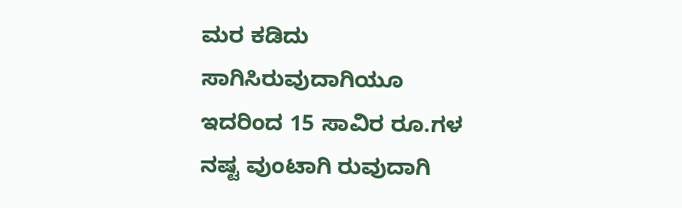ಮರ ಕಡಿದು ಸಾಗಿಸಿರುವುದಾಗಿಯೂ ಇದರಿಂದ 15 ಸಾವಿರ ರೂ.ಗಳ ನಷ್ಟ ವುಂಟಾಗಿ ರುವುದಾಗಿ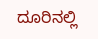ದೂರಿನಲ್ಲಿ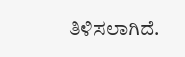ತಿಳಿಸಲಾಗಿದೆ.